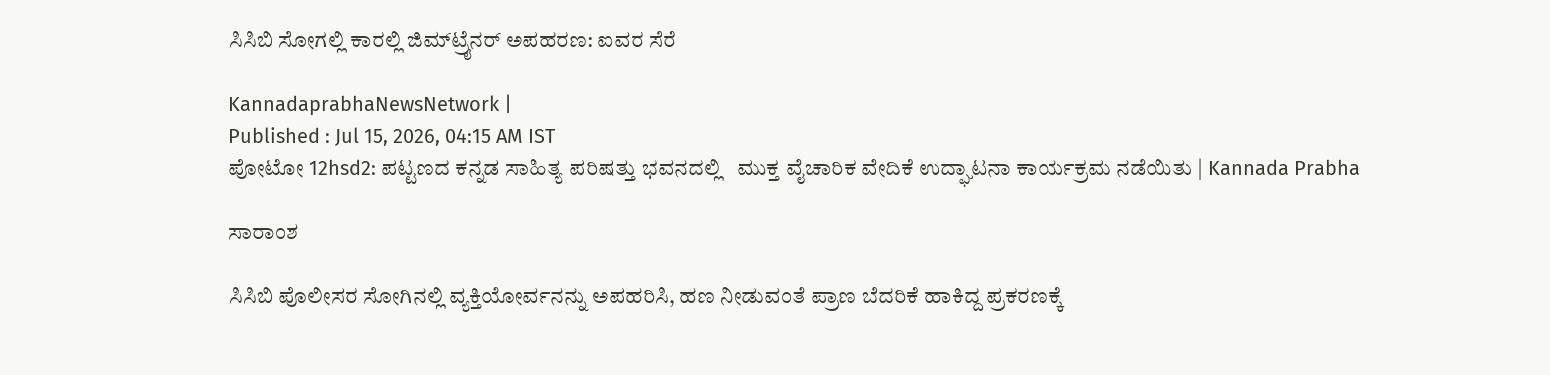ಸಿಸಿಬಿ ಸೋಗಲ್ಲಿ ಕಾರಲ್ಲಿ ಜಿಮ್‌ಟ್ರೈನರ್‌ ಅಪಹರಣ: ಐವರ ಸೆರೆ

KannadaprabhaNewsNetwork |
Published : Jul 15, 2026, 04:15 AM IST
ಪೋಟೋ 12hsd2: ಪಟ್ಟಣದ ಕನ್ನಡ ಸಾಹಿತ್ಯ ಪರಿಷತ್ತು ಭವನದಲ್ಲಿ   ಮುಕ್ತ ವೈಚಾರಿಕ ವೇದಿಕೆ ಉದ್ಘಾಟನಾ ಕಾರ್ಯಕ್ರಮ ನಡೆಯಿತು | Kannada Prabha

ಸಾರಾಂಶ

ಸಿಸಿಬಿ ಪೊಲೀಸರ ಸೋಗಿನಲ್ಲಿ ವ್ಯಕ್ತಿಯೋರ್ವನನ್ನು ಅಪಹರಿಸಿ, ಹಣ ನೀಡುವಂತೆ ಪ್ರಾಣ ಬೆದರಿಕೆ ಹಾಕಿದ್ದ ಪ್ರಕರಣಕ್ಕೆ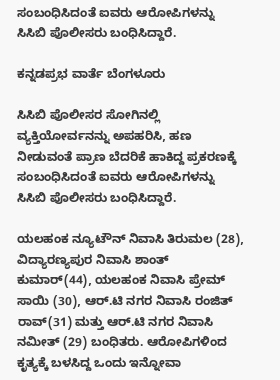ಸಂಬಂಧಿಸಿದಂತೆ ಐವರು ಆರೋಪಿಗಳನ್ನು ಸಿಸಿಬಿ ಪೊಲೀಸರು ಬಂಧಿಸಿದ್ದಾರೆ.

ಕನ್ನಡಪ್ರಭ ವಾರ್ತೆ ಬೆಂಗಳೂರು

ಸಿಸಿಬಿ ಪೊಲೀಸರ ಸೋಗಿನಲ್ಲಿ ವ್ಯಕ್ತಿಯೋರ್ವನನ್ನು ಅಪಹರಿಸಿ, ಹಣ ನೀಡುವಂತೆ ಪ್ರಾಣ ಬೆದರಿಕೆ ಹಾಕಿದ್ದ ಪ್ರಕರಣಕ್ಕೆ ಸಂಬಂಧಿಸಿದಂತೆ ಐವರು ಆರೋಪಿಗಳನ್ನು ಸಿಸಿಬಿ ಪೊಲೀಸರು ಬಂಧಿಸಿದ್ದಾರೆ.

ಯಲಹಂಕ ನ್ಯೂಟೌನ್‌ ನಿವಾಸಿ ತಿರುಮಲ (28), ವಿದ್ಯಾರಣ್ಯಪುರ ನಿವಾಸಿ ಶಾಂತ್ ಕುಮಾರ್‌(44), ಯಲಹಂಕ ನಿವಾಸಿ ಪ್ರೇಮ್‌ ಸಾಯಿ (30), ಆರ್‌.ಟಿ ನಗರ ನಿವಾಸಿ ರಂಜಿತ್‌ ರಾವ್‌(31) ಮತ್ತು ಆರ್‌.ಟಿ ನಗರ ನಿವಾಸಿ ನಮೀತ್‌ (29) ಬಂಧಿತರು. ಆರೋಪಿಗಳಿಂದ ಕೃತ್ಯಕ್ಕೆ ಬಳಸಿದ್ದ ಒಂದು ಇನ್ನೋವಾ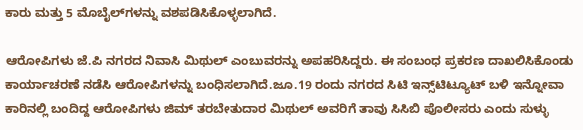ಕಾರು ಮತ್ತು 5 ಮೊಬೈಲ್‌ಗಳನ್ನು ವಶಪಡಿಸಿಕೊಳ್ಳಲಾಗಿದೆ.

ಆರೋಪಿಗಳು ಜೆ.ಪಿ ನಗರದ ನಿವಾಸಿ ಮಿಥುಲ್‌ ಎಂಬುವರನ್ನು ಅಪಹರಿಸಿದ್ದರು. ಈ ಸಂಬಂಧ ಪ್ರಕರಣ ದಾಖಲಿಸಿಕೊಂಡು ಕಾರ್ಯಾಚರಣೆ ನಡೆಸಿ ಆರೋಪಿಗಳನ್ನು ಬಂಧಿಸಲಾಗಿದೆ.ಜೂ.19 ರಂದು ನಗರದ ಸಿಟಿ ಇನ್ಸ್‌ಟಿಟ್ಯೂಟ್ ಬಳಿ ಇನ್ನೋವಾ ಕಾರಿನಲ್ಲಿ ಬಂದಿದ್ದ ಆರೋಪಿಗಳು ಜಿಮ್‌ ತರಬೇತುದಾರ ಮಿಥುಲ್‌ ಅವರಿಗೆ ತಾವು ಸಿಸಿಬಿ ಪೊಲೀಸರು ಎಂದು ಸುಳ್ಳು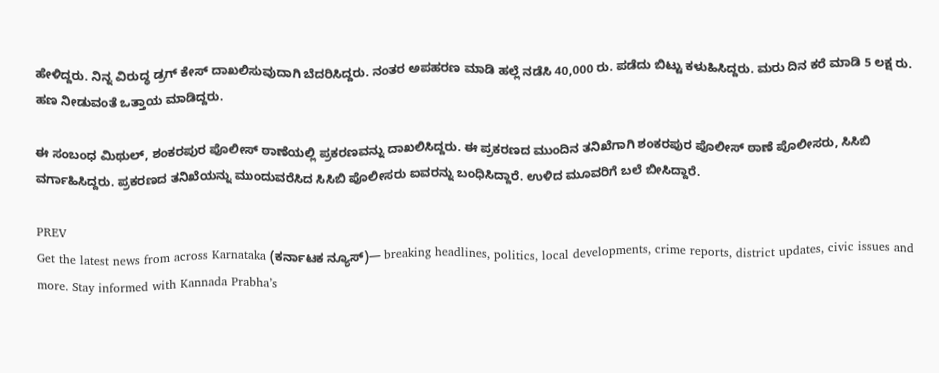ಹೇಳಿದ್ದರು. ನಿನ್ನ ವಿರುದ್ಧ ಡ್ರಗ್‌ ಕೇಸ್‌ ದಾಖಲಿಸುವುದಾಗಿ ಬೆದರಿಸಿದ್ದರು. ನಂತರ ಅಪಹರಣ ಮಾಡಿ ಹಲ್ಲೆ ನಡೆಸಿ 40,000 ರು. ಪಡೆದು ಬಿಟ್ಟು ಕಳುಹಿಸಿದ್ದರು. ಮರು ದಿನ ಕರೆ ಮಾಡಿ 5 ಲಕ್ಷ ರು. ಹಣ ನೀಡುವಂತೆ ಒತ್ತಾಯ ಮಾಡಿದ್ದರು.

ಈ ಸಂಬಂಧ ಮಿಥುಲ್‌, ಶಂಕರಪುರ ಪೊಲೀಸ್ ಠಾಣೆಯಲ್ಲಿ ಪ್ರಕರಣವನ್ನು ದಾಖಲಿಸಿದ್ದರು. ಈ ಪ್ರಕರಣದ ಮುಂದಿನ ತನಿಖೆಗಾಗಿ ಶಂಕರಪುರ ಪೊಲೀಸ್ ಠಾಣೆ ಪೊಲೀಸರು, ಸಿಸಿಬಿ ವರ್ಗಾಹಿಸಿದ್ದರು. ಪ್ರಕರಣದ ತನಿಖೆಯನ್ನು ಮುಂದುವರೆಸಿದ ಸಿಸಿಬಿ ಪೊಲೀಸರು ಐವರನ್ನು ಬಂಧಿಸಿದ್ದಾರೆ. ಉಳಿದ ಮೂವರಿಗೆ ಬಲೆ ಬೀಸಿದ್ದಾರೆ.

PREV
Get the latest news from across Karnataka (ಕರ್ನಾಟಕ ನ್ಯೂಸ್)— breaking headlines, politics, local developments, crime reports, district updates, civic issues and more. Stay informed with Kannada Prabha’s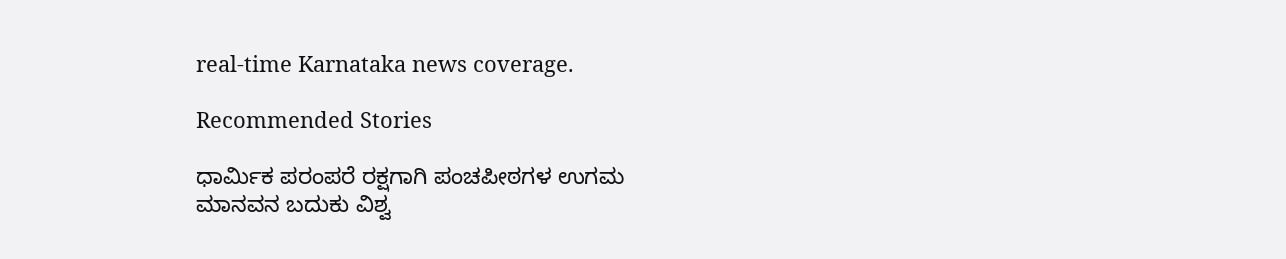real‑time Karnataka news coverage.

Recommended Stories

ಧಾರ್ಮಿಕ ಪರಂಪರೆ ರಕ್ಷಗಾಗಿ ಪಂಚಪೀಠಗಳ ಉಗಮ
ಮಾನವನ ಬದುಕು ವಿಶ್ವ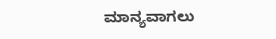ಮಾನ್ಯವಾಗಲು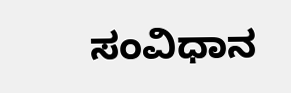ಸಂವಿಧಾನ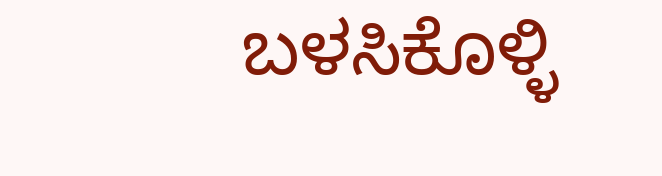ಬಳಸಿಕೊಳ್ಳಿ